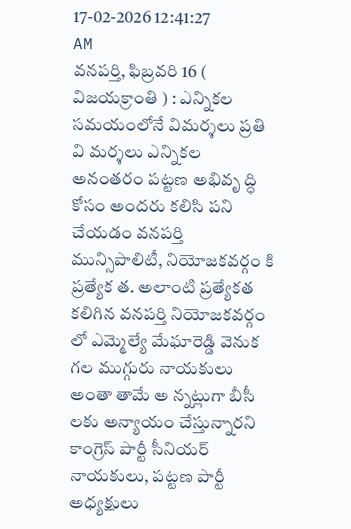17-02-2026 12:41:27 AM
వనపర్తి, ఫిబ్రవరి 16 ( విజయక్రాంతి ) : ఎన్నికల సమయంలోనే విమర్శలు ప్రతి వి మర్శలు ఎన్నికల అనంతరం పట్టణ అభివృ ద్ధి కోసం అందరు కలిసి పని చేయడం వనపర్తి మున్సిపాలిటీ, నియోజకవర్గం కి ప్రత్యేక త. అలాంటి ప్రత్యేకత కలిగిన వనపర్తి నియోజకవర్గం లో ఎమ్మెల్యే మేఘారెడ్డి వెనుక గల ముగ్గురు నాయకులు అంతా తామే అ న్నట్లుగా బీసీ లకు అన్యాయం చేస్తున్నారని కాంగ్రెస్ పార్టీ సీనియర్ నాయకులు, పట్టణ పార్టీ అధ్యక్షులు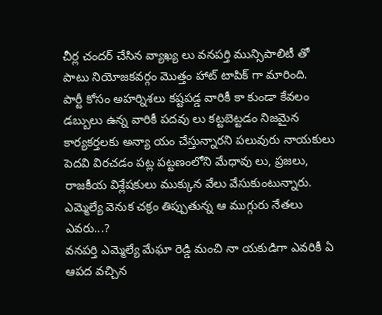చీర్ల చందర్ చేసిన వ్యాఖ్య లు వనపర్తి మున్సిపాలిటీ తో పాటు నియోజకవర్గం మొత్తం హాట్ టాపిక్ గా మారింది.
పార్టీ కోసం అహర్నిశలు కష్టపడ్డ వారికీ కా కుండా కేవలం డబ్బులు ఉన్న వారికీ పదవు లు కట్టబెట్టడం నిజమైన కార్యకర్తలకు అన్యా యం చేస్తున్నారని పలువురు నాయకులు పెదవి విరచడం పట్ల పట్టణంలోని మేధావు లు, ప్రజలు, రాజకీయ విశ్లేషకులు ముక్కున వేలు వేసుకుంటున్నారు.
ఎమ్మెల్యే వెనుక చక్రం తిప్పుతున్న ఆ ముగ్గురు నేతలు ఎవరు...?
వనపర్తి ఎమ్మెల్యే మేఘా రెడ్డి మంచి నా యకుడిగా ఎవరికీ ఏ ఆపద వచ్చిన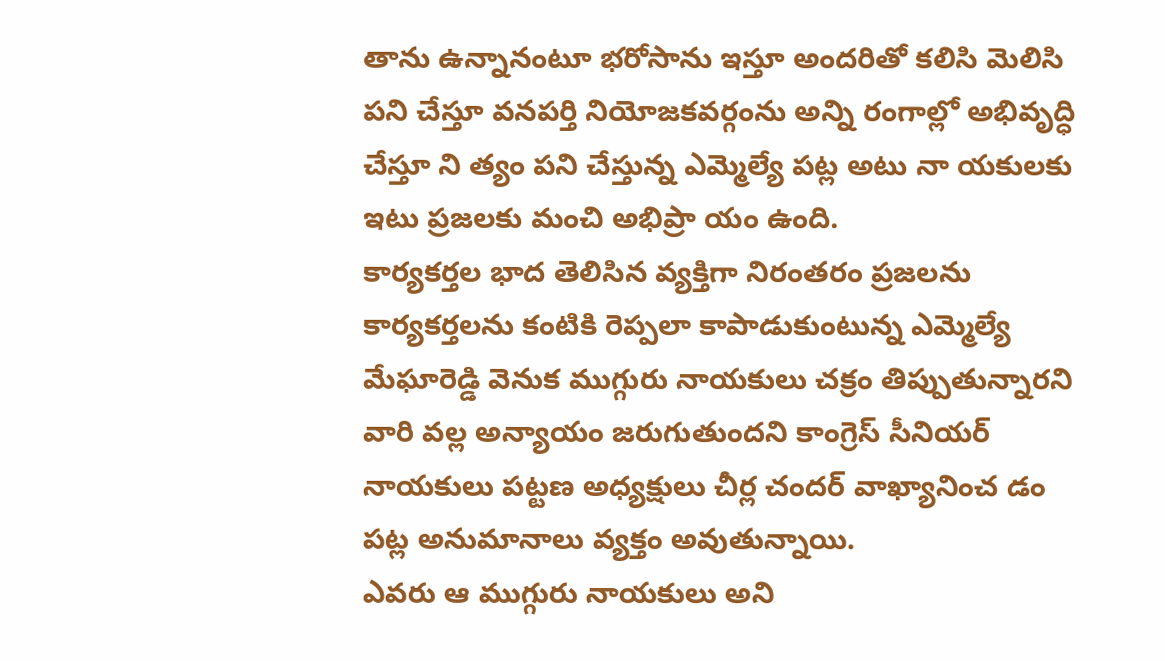తాను ఉన్నానంటూ భరోసాను ఇస్తూ అందరితో కలిసి మెలిసి పని చేస్తూ వనపర్తి నియోజకవర్గంను అన్ని రంగాల్లో అభివృద్ధి చేస్తూ ని త్యం పని చేస్తున్న ఎమ్మెల్యే పట్ల అటు నా యకులకు ఇటు ప్రజలకు మంచి అభిప్రా యం ఉంది.
కార్యకర్తల భాద తెలిసిన వ్యక్తిగా నిరంతరం ప్రజలను కార్యకర్తలను కంటికి రెప్పలా కాపాడుకుంటున్న ఎమ్మెల్యే మేఘారెడ్డి వెనుక ముగ్గురు నాయకులు చక్రం తిప్పుతున్నారని వారి వల్ల అన్యాయం జరుగుతుందని కాంగ్రెస్ సీనియర్ నాయకులు పట్టణ అధ్యక్షులు చీర్ల చందర్ వాఖ్యానించ డం పట్ల అనుమానాలు వ్యక్తం అవుతున్నాయి.
ఎవరు ఆ ముగ్గురు నాయకులు అని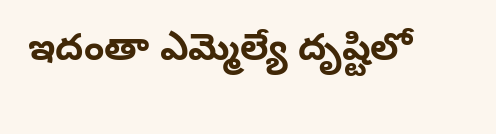ఇదంతా ఎమ్మెల్యే దృష్టిలో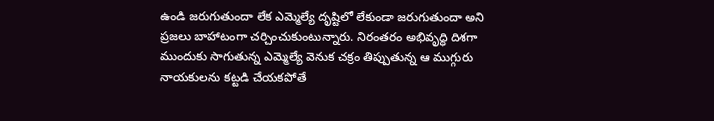ఉండి జరుగుతుందా లేక ఎమ్మెల్యే దృష్టిలో లేకుండా జరుగుతుందా అని ప్రజలు బాహాటంగా చర్చించుకుంటున్నారు. నిరంతరం అభివృద్ధి దిశగా ముందుకు సాగుతున్న ఎమ్మెల్యే వెనుక చక్రం తిప్పుతున్న ఆ ముగ్గురు నాయకులను కట్టడి చేయకపోతే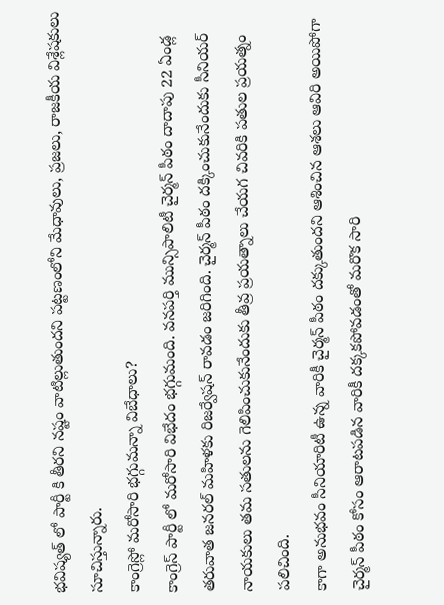భవిష్యత్ లో పార్టీ కి తీరని నష్టం వాటిల్లుతుందని పట్టణంలోని మేధావులు, ప్రజలు, రాజకీయ విశ్లేషకులు సూచిస్తున్నారు.
కాంగ్రెస్లో మరోసారి భగ్గుమన్నా విబేధాలు?
కాంగ్రెస్ పార్టీ లో మరోసారి విభేదం భగ్గుమంది. వనపర్తి మున్సిపాలిటీ చైర్మన్ పీఠం దాదాపు 22 ఏండ్ల తరువాత జనరల్ మహిళకు రిజర్వేషన్ రావడం జరిగింది. చైర్మన్ పీఠం దక్కించుకునేందుకు సీనియర్ నాయకులు తమ సతులను గెలిపించుకునేందుకు తీవ్ర ప్రయత్నాలు చేయగ చివరికి పతుల ప్రయత్నం పలిచింది.
కాగా అనుభవం సీనియారిటీ ఉన్న వారికీ చైర్మన్ పీఠం దక్కుతుందని ఆశించిన ఆశలు ఆవిరి అయిపోగా చైర్మన్ పీఠం కోసం ఆరాటపడిన వారికీ దక్కకపోవడంతో మరొక సారి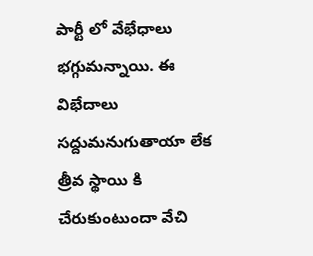పార్టీ లో వేభేధాలు భగ్గుమన్నాయి. ఈ విభేదాలు సద్దుమనుగుతాయా లేక త్రీవ స్థాయి కి చేరుకుంటుందా వేచి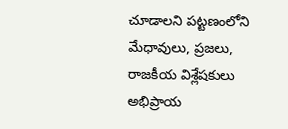చూడాలని పట్టణంలోని మేధావులు, ప్రజలు, రాజకీయ విశ్లేషకులు అభిప్రాయ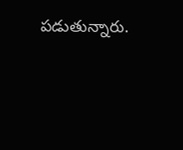పడుతున్నారు.